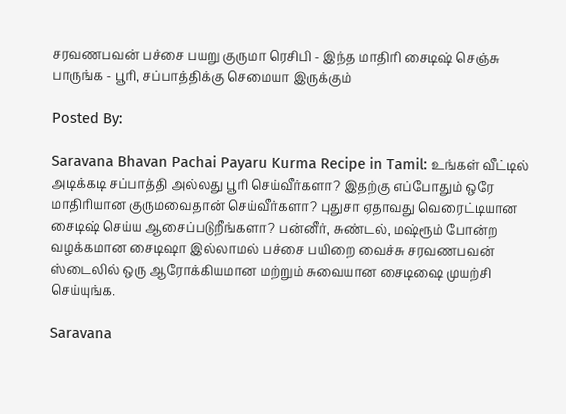சரவணபவன் பச்சை பயறு குருமா ரெசிபி - இந்த மாதிரி சைடிஷ் செஞ்சு பாருங்க - பூரி, சப்பாத்திக்கு செமையா இருக்கும்

Posted By:

Saravana Bhavan Pachai Payaru Kurma Recipe in Tamil: உங்கள் வீட்டில் அடிக்கடி சப்பாத்தி அல்லது பூரி செய்வீர்களா? இதற்கு எப்போதும் ஒரே மாதிரியான குருமவைதான் செய்வீர்களா? புதுசா ஏதாவது வெரைட்டியான சைடிஷ் செய்ய ஆசைப்படுறீங்களா? பன்னீர், சுண்டல், மஷ்ரூம் போன்ற வழக்கமான சைடிஷா இல்லாமல் பச்சை பயிறை வைச்சு சரவணபவன் ஸ்டைலில் ஒரு ஆரோக்கியமான மற்றும் சுவையான சைடிஷை முயற்சி செய்யுங்க.

Saravana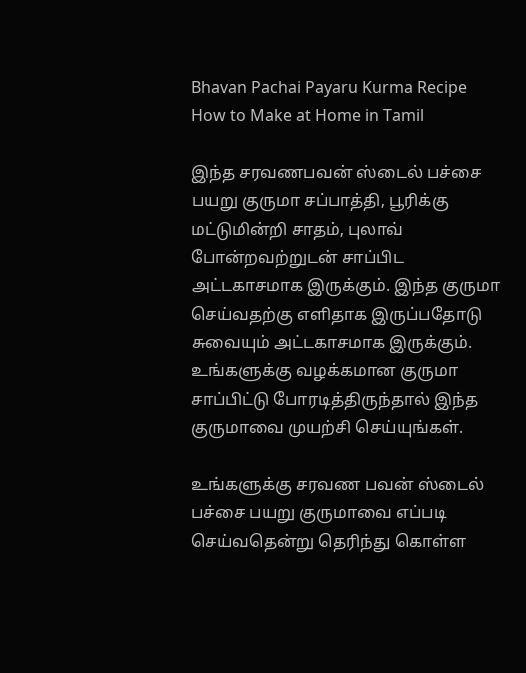Bhavan Pachai Payaru Kurma Recipe How to Make at Home in Tamil

இந்த சரவணபவன் ஸ்டைல் பச்சை பயறு குருமா சப்பாத்தி, பூரிக்கு மட்டுமின்றி சாதம், புலாவ் போன்றவற்றுடன் சாப்பிட அட்டகாசமாக இருக்கும். இந்த குருமா செய்வதற்கு எளிதாக இருப்பதோடு சுவையும் அட்டகாசமாக இருக்கும். உங்களுக்கு வழக்கமான குருமா சாப்பிட்டு போரடித்திருந்தால் இந்த குருமாவை முயற்சி செய்யுங்கள்.

உங்களுக்கு சரவண பவன் ஸ்டைல் பச்சை பயறு குருமாவை எப்படி செய்வதென்று தெரிந்து கொள்ள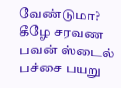வேண்டுமா? கீழே சரவண பவன் ஸ்டைல் பச்சை பயறு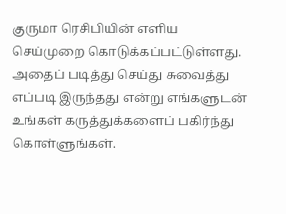குருமா ரெசிபியின் எளிய செய்முறை கொடுக்கப்பட்டுள்ளது. அதைப் படித்து செய்து சுவைத்து எப்படி இருந்தது என்று எங்களுடன் உங்கள் கருத்துக்களைப் பகிர்ந்து கொள்ளுங்கள்.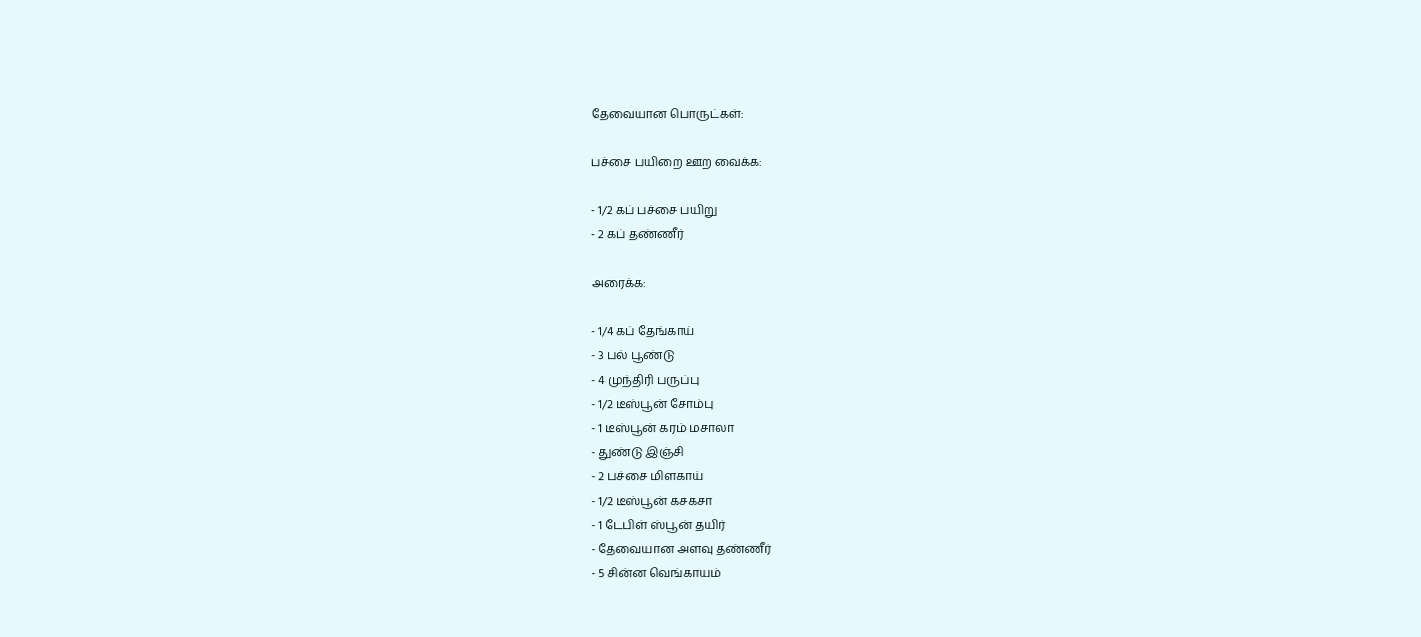தேவையான பொருட்கள்:

பச்சை பயிறை ஊற வைக்க:

- 1/2 கப் பச்சை பயிறு
- 2 கப் தண்ணீர்

அரைக்க:

- 1/4 கப் தேங்காய்
- 3 பல் பூண்டு
- 4 முந்திரி பருப்பு
- 1/2 டீஸ்பூன் சோம்பு
- 1 டீஸ்பூன் கரம் மசாலா
- துண்டு இஞ்சி
- 2 பச்சை மிளகாய்
- 1/2 டீஸ்பூன் கசகசா
- 1 டேபிள் ஸ்பூன் தயிர்
- தேவையான அளவு தண்ணீர்
- 5 சின்ன வெங்காயம்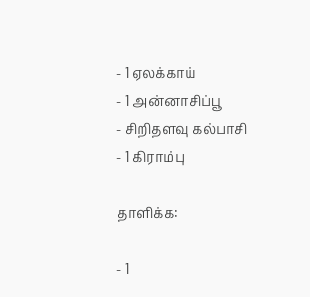- 1 ஏலக்காய்
- 1 அன்னாசிப்பூ
- சிறிதளவு கல்பாசி
- 1 கிராம்பு

தாளிக்க:

- 1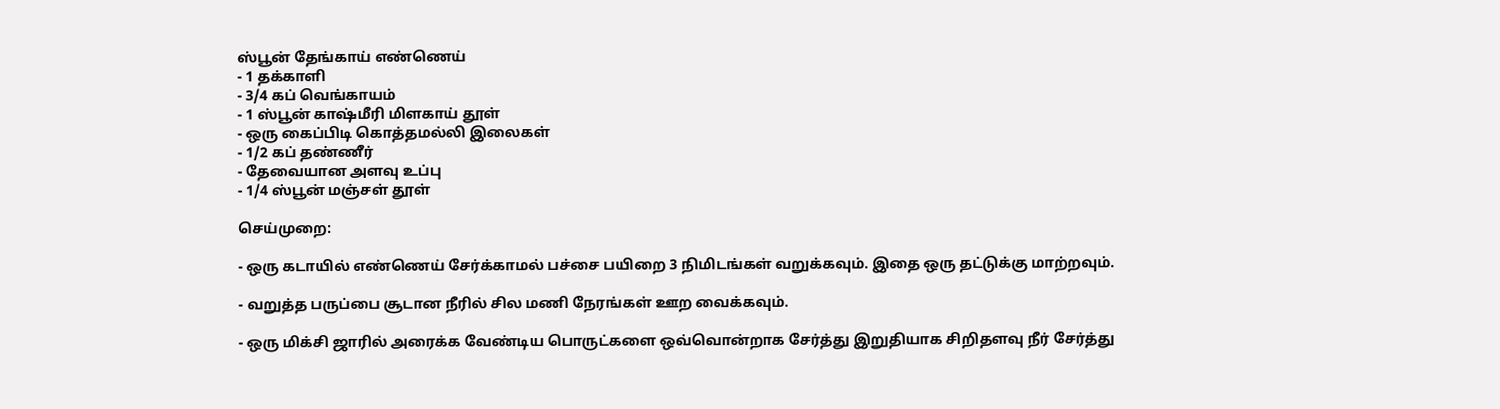ஸ்பூன் தேங்காய் எண்ணெய்
- 1 தக்காளி
- 3/4 கப் வெங்காயம்
- 1 ஸ்பூன் காஷ்மீரி மிளகாய் தூள்
- ஒரு கைப்பிடி கொத்தமல்லி இலைகள்
- 1/2 கப் தண்ணீர்
- தேவையான அளவு உப்பு
- 1/4 ஸ்பூன் மஞ்சள் தூள்

செய்முறை:

- ஒரு கடாயில் எண்ணெய் சேர்க்காமல் பச்சை பயிறை 3 நிமிடங்கள் வறுக்கவும். இதை ஒரு தட்டுக்கு மாற்றவும்.

- வறுத்த பருப்பை சூடான நீரில் சில மணி நேரங்கள் ஊற வைக்கவும்.

- ஒரு மிக்சி ஜாரில் அரைக்க வேண்டிய பொருட்களை ஒவ்வொன்றாக சேர்த்து இறுதியாக சிறிதளவு நீர் சேர்த்து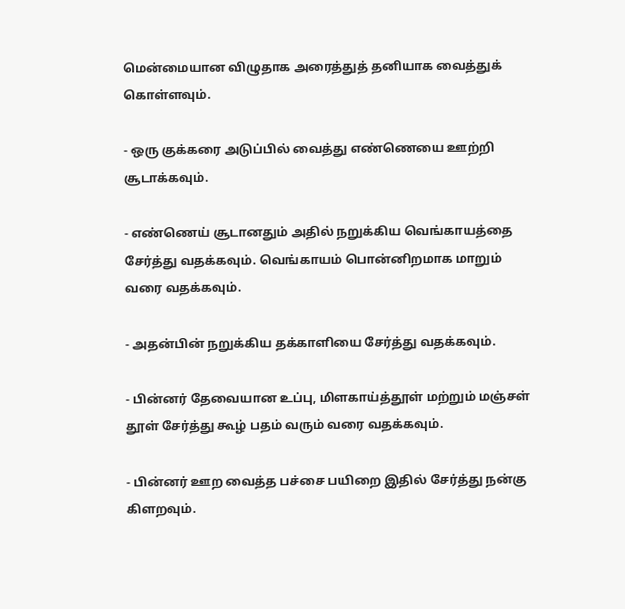மென்மையான விழுதாக அரைத்துத் தனியாக வைத்துக் கொள்ளவும்.

- ஒரு குக்கரை அடுப்பில் வைத்து எண்ணெயை ஊற்றி சூடாக்கவும்.

- எண்ணெய் சூடானதும் அதில் நறுக்கிய வெங்காயத்தை சேர்த்து வதக்கவும். வெங்காயம் பொன்னிறமாக மாறும் வரை வதக்கவும்.

- அதன்பின் நறுக்கிய தக்காளியை சேர்த்து வதக்கவும்.

- பின்னர் தேவையான உப்பு, மிளகாய்த்தூள் மற்றும் மஞ்சள் தூள் சேர்த்து கூழ் பதம் வரும் வரை வதக்கவும்.

- பின்னர் ஊற வைத்த பச்சை பயிறை இதில் சேர்த்து நன்கு கிளறவும்.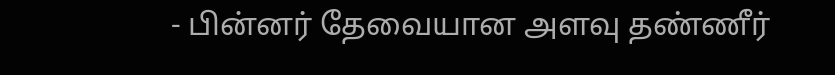- பின்னர் தேவையான அளவு தண்ணீர்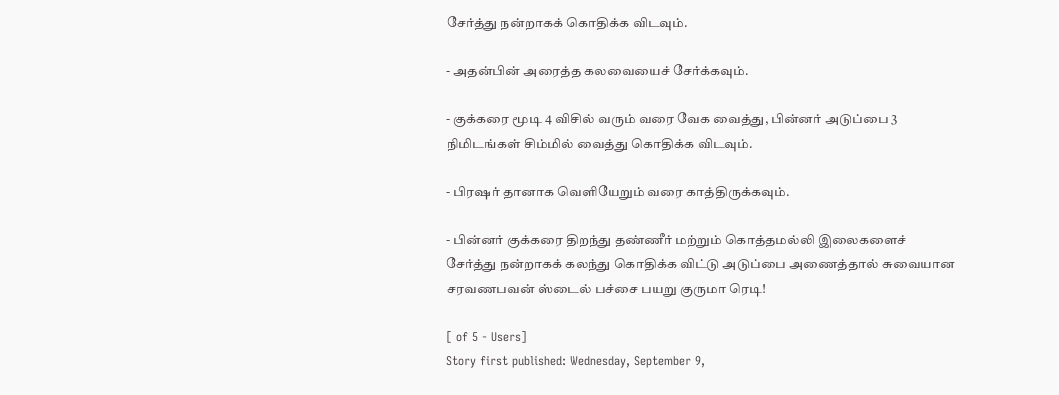சேர்த்து நன்றாகக் கொதிக்க விடவும்.

- அதன்பின் அரைத்த கலவையைச் சேர்க்கவும்.

- குக்கரை மூடி 4 விசில் வரும் வரை வேக வைத்து, பின்னர் அடுப்பை 3 நிமிடங்கள் சிம்மில் வைத்து கொதிக்க விடவும்.

- பிரஷர் தானாக வெளியேறும் வரை காத்திருக்கவும்.

- பின்னர் குக்கரை திறந்து தண்ணீர் மற்றும் கொத்தமல்லி இலைகளைச் சேர்த்து நன்றாகக் கலந்து கொதிக்க விட்டு அடுப்பை அணைத்தால் சுவையான சரவணபவன் ஸ்டைல் பச்சை பயறு குருமா ரெடி!

[ of 5 - Users]
Story first published: Wednesday, September 9,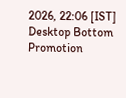2026, 22:06 [IST]
Desktop Bottom Promotion